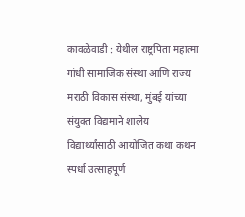कावळेवाडी : येथील राष्ट्रपिता महात्मा गांधी सामाजिक संस्था आणि राज्य मराठी विकास संस्था, मुंबई यांच्या संयुक्त विद्यमाने शालेय विद्यार्थ्यांसाठी आयोजित कथा कथन स्पर्धा उत्साहपूर्ण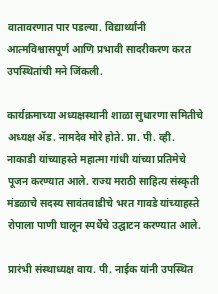वातावरणात पार पडल्या. विद्यार्थ्यांनी आत्मविश्वासपूर्ण आणि प्रभावी सादरीकरण करत उपस्थितांची मने जिंकली.

कार्यक्रमाच्या अध्यक्षस्थानी शाळा सुधारणा समितीचे अध्यक्ष ॲड. नामदेव मोरे होते. प्रा. पी. व्ही. नाकाडी यांच्याहस्ते महात्मा गांधी यांच्या प्रतिमेचे पूजन करण्यात आले. राज्य मराठी साहित्य संस्कृती मंडळाचे सदस्य सावंतवाडीचे भरत गावडे यांच्याहस्ते रोपाला पाणी घालून स्पर्धेचे उद्घाटन करण्यात आले.

प्रारंभी संस्थाध्यक्ष वाय. पी. नाईक यांनी उपस्थित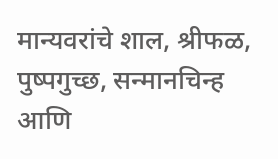मान्यवरांचे शाल, श्रीफळ, पुष्पगुच्छ, सन्मानचिन्ह आणि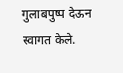गुलाबपुष्प देऊन स्वागत केले.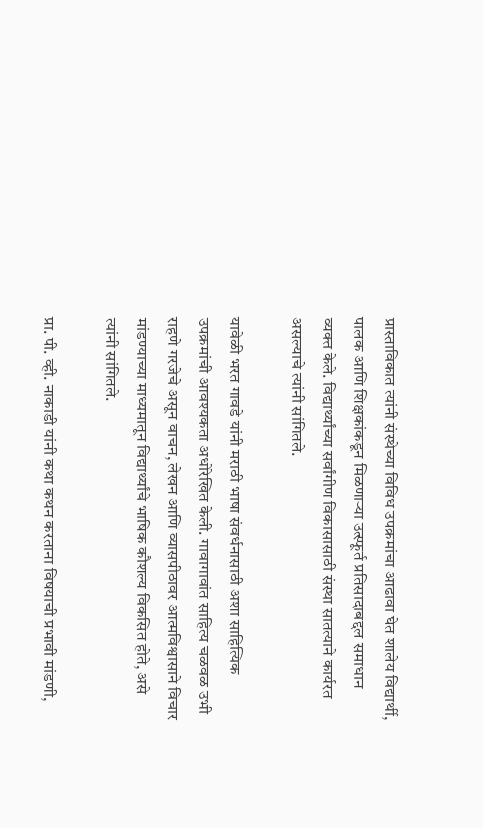प्रास्ताविकात त्यांनी संस्थेच्या विविध उपक्रमांचा आढावा घेत शालेय विद्यार्थी, पालक आणि शिक्षकांकडून मिळणाऱ्या उत्स्फूर्त प्रतिसादाबद्दल समाधान व्यक्त केले. विद्यार्थ्यांच्या सर्वांगीण विकासासाठी संस्था सातत्याने कार्यरत असल्याचे त्यांनी सांगितले.

यावेळी भरत गावडे यांनी मराठी भाषा संवर्धनासाठी अशा साहित्यिक उपक्रमांची आवश्यकता अधोरेखित केली. गावागावांत साहित्य चळवळ उभी राहणे गरजेचे असून वाचन, लेखन आणि व्यासपीठावर आत्मविश्वासाने विचार मांडण्याच्या माध्यमातून विद्यार्थ्यांचे भाषिक कौशल्य विकसित होते, असे त्यांनी सांगितले.

प्रा. पी. व्ही. नाकाडी यांनी कथा कथन करताना विषयाची प्रभावी मांडणी,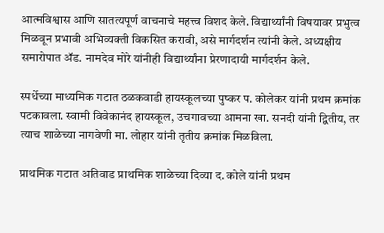आत्मविश्वास आणि सातत्यपूर्ण वाचनाचे महत्त्व विशद केले. विद्यार्थ्यांनी विषयावर प्रभुत्व मिळवून प्रभावी अभिव्यक्ती विकसित करावी, असे मार्गदर्शन त्यांनी केले. अध्यक्षीय समारोपात ॲड. नामदेव मोरे यांनीही विद्यार्थ्यांना प्रेरणादायी मार्गदर्शन केले.

स्पर्धेच्या माध्यमिक गटात ठळकवाडी हायस्कूलच्या पुष्कर प. कोलेकर यांनी प्रथम क्रमांक पटकावला. स्वामी विवेकानंद हायस्कूल, उचगावच्या आमना खा. सनदी यांनी द्वितीय, तर त्याच शाळेच्या नागवेणी मा. लोहार यांनी तृतीय क्रमांक मिळविला.

प्राथमिक गटात अतिवाड प्राथमिक शाळेच्या दिव्या द. कोले यांनी प्रथम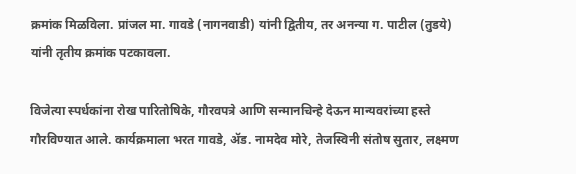क्रमांक मिळविला. प्रांजल मा. गावडे (नागनवाडी) यांनी द्वितीय, तर अनन्या ग. पाटील (तुडये) यांनी तृतीय क्रमांक पटकावला.

विजेत्या स्पर्धकांना रोख पारितोषिके, गौरवपत्रे आणि सन्मानचिन्हे देऊन मान्यवरांच्या हस्ते गौरविण्यात आले. कार्यक्रमाला भरत गावडे, ॲड. नामदेव मोरे, तेजस्विनी संतोष सुतार, लक्ष्मण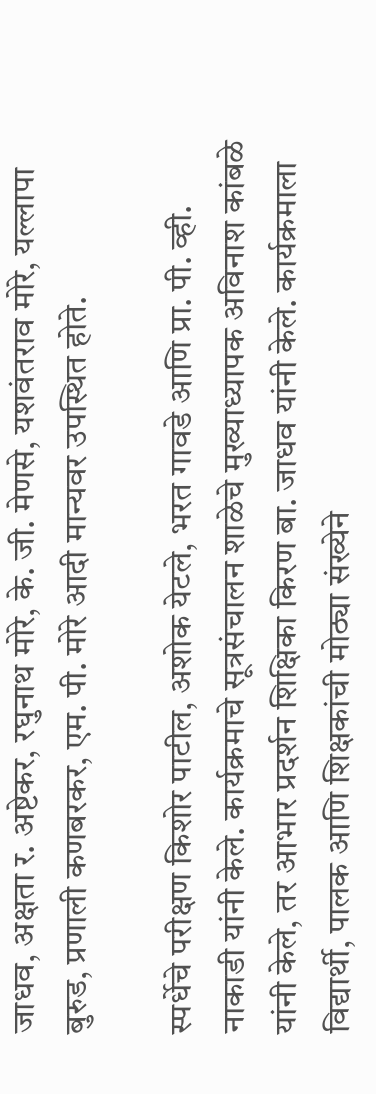जाधव, अक्षता र. अष्टेकर, रघुनाथ मोरे, के. जी. मेणसे, यशवंतराव मोरे, यल्लापा बुरुड, प्रणाली कणबरकर, एम. पी. मोरे आदी मान्यवर उपस्थित होते.

स्पर्धेचे परीक्षण किशोर पाटील, अशोक येटले, भरत गावडे आणि प्रा. पी. व्ही. नाकाडी यांनी केले. कार्यक्रमाचे सूत्रसंचालन शाळेचे मुख्याध्यापक अविनाश कांबळे यांनी केले, तर आभार प्रदर्शन शिक्षिका किरण बा. जाधव यांनी केले. कार्यक्रमाला विद्यार्थी, पालक आणि शिक्षकांची मोठ्या संख्येने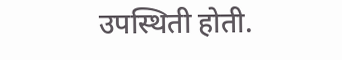उपस्थिती होती.